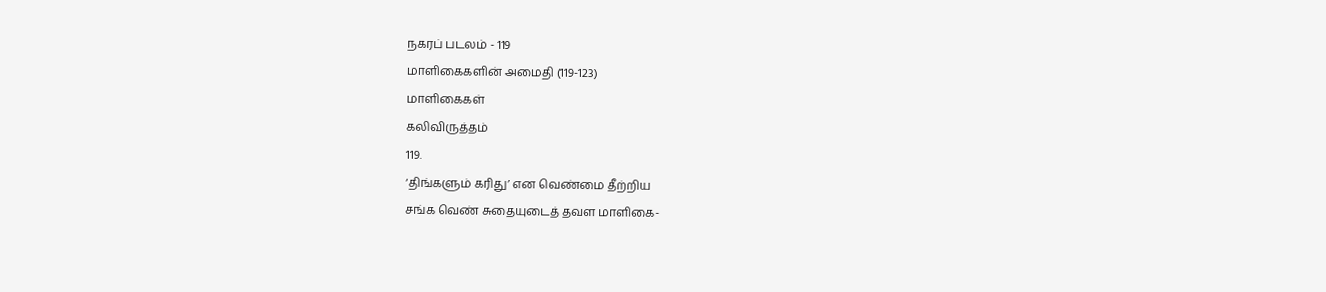நகரப் படலம் - 119
மாளிகைகளின் அமைதி (119-123)
மாளிகைகள்
கலிவிருத்தம்
119.
‘திங்களும் கரிது’ என வெண்மை தீற்றிய
சங்க வெண் சுதையுடைத் தவள மாளிகை-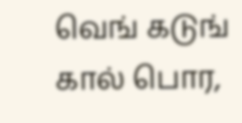வெங் கடுங் கால் பொர,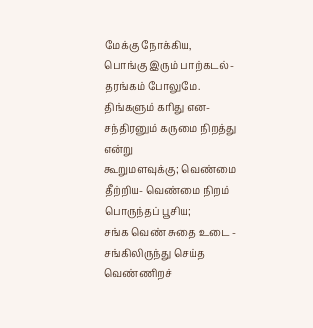மேக்கு நோக்கிய,
பொங்கு இரும் பாற்கடல்- தரங்கம் போலுமே.
திங்களும் கரிது என- சந்திரனும் கருமை நிறத்து என்று
கூறுமளவுக்கு; வெண்மை தீற்றிய- வெண்மை நிறம் பொருந்தப் பூசிய;
சங்க வெண் சுதை உடை - சங்கிலிருந்து செய்த வெண்ணிறச்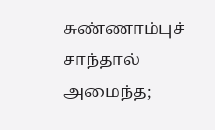சுண்ணாம்புச் சாந்தால் அமைந்த;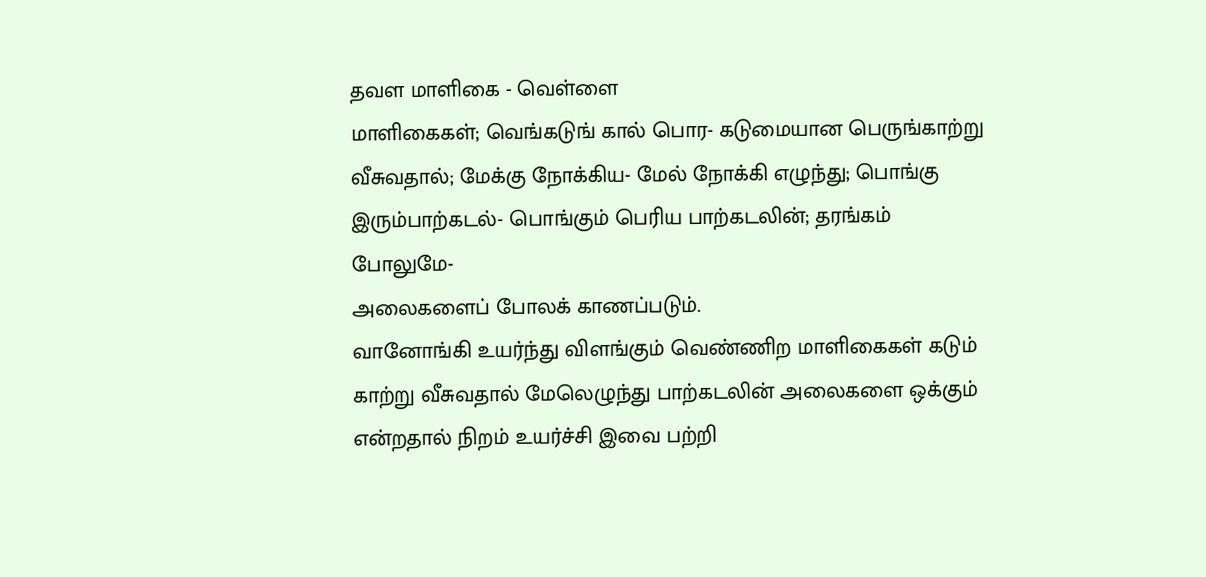தவள மாளிகை - வெள்ளை
மாளிகைகள்; வெங்கடுங் கால் பொர- கடுமையான பெருங்காற்று
வீசுவதால்; மேக்கு நோக்கிய- மேல் நோக்கி எழுந்து; பொங்கு
இரும்பாற்கடல்- பொங்கும் பெரிய பாற்கடலின்; தரங்கம் போலுமே-
அலைகளைப் போலக் காணப்படும்.
வானோங்கி உயர்ந்து விளங்கும் வெண்ணிற மாளிகைகள் கடும்
காற்று வீசுவதால் மேலெழுந்து பாற்கடலின் அலைகளை ஒக்கும்
என்றதால் நிறம் உயர்ச்சி இவை பற்றி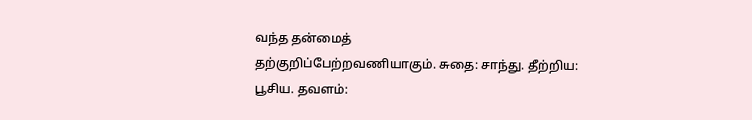வந்த தன்மைத்
தற்குறிப்பேற்றவணியாகும். சுதை: சாந்து. தீற்றிய: பூசிய. தவளம்: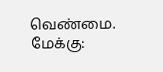வெண்மை. மேக்கு: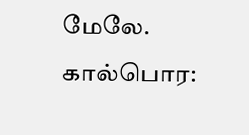மேலே. கால்பொர: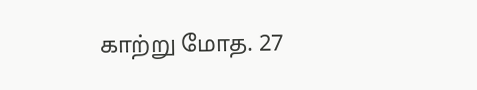காற்று மோத. 27